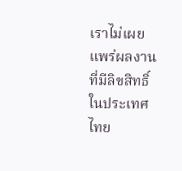เราไม่เผยแพร่ผลงานที่มีลิขสิทธิ์ในประเทศไทย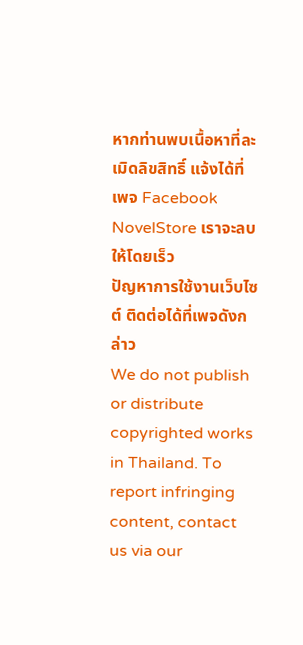หากท่านพบเนื้อหาที่ละเมิดลิขสิทธิ์ แจ้งได้ที่เพจ Facebook NovelStore เราจะลบให้โดยเร็ว
ปัญหาการใช้งานเว็บไซต์ ติดต่อได้ที่เพจดังกล่าว
We do not publish or distribute copyrighted works in Thailand. To report infringing content, contact us via our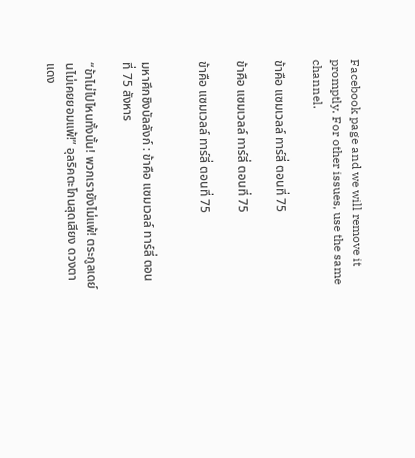Facebook page and we will remove it promptly. For other issues, use the same channel.

ข้าคือ แซมเวลล์ ทาร์ลี่ ตอนที่ 75

ข้าคือ แซมเวลล์ ทาร์ลี่ ตอนที่ 75

ข้าคือ แซมเวลล์ ทาร์ลี่ ตอนที่ 75


มหาศึกชิงบัลลังก์ : ข้าคือ แซมเวลล์ ทาร์ลี่ ตอนที่ 75 สังหาร

“ข้าไม่ไปไหนทั้งนั้น! พวกเรายังไม่แพ้! ตระกูลเดย์นไม่เคยยอมแพ้!” อุลริคตะโกนสุดเสียง ดวงตาแดง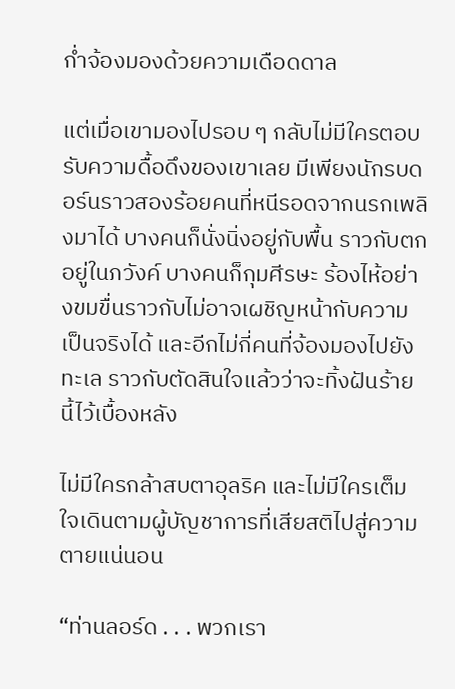ก่ำจ้องมองด้วยความเดือดดาล

แต่เมื่อเขามองไปรอบ ๆ กลับไม่มีใครตอบรับความดื้อดึงของเขาเลย มีเพียงนักรบดอร์นราวสองร้อยคนที่หนีรอดจากนรกเพลิงมาได้ บางคนก็นั่งนิ่งอยู่กับพื้น ราวกับตกอยู่ในภวังค์ บางคนก็กุมศีรษะ ร้องไห้อย่างขมขื่นราวกับไม่อาจเผชิญหน้ากับความเป็นจริงได้ และอีกไม่กี่คนที่จ้องมองไปยังทะเล ราวกับตัดสินใจแล้วว่าจะทิ้งฝันร้ายนี้ไว้เบื้องหลัง

ไม่มีใครกล้าสบตาอุลริค และไม่มีใครเต็มใจเดินตามผู้บัญชาการที่เสียสติไปสู่ความตายแน่นอน

“ท่านลอร์ด . . . พวกเรา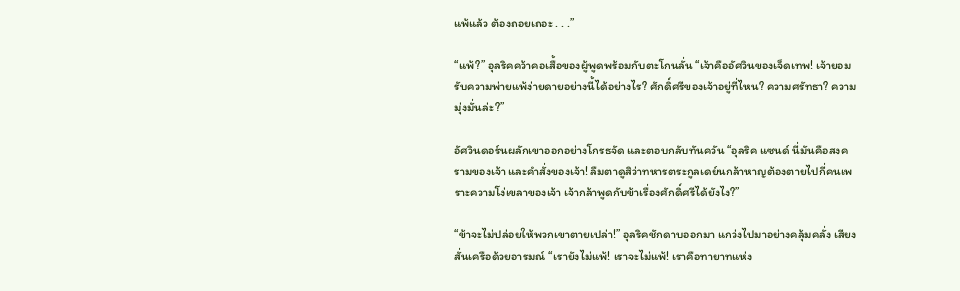แพ้แล้ว ต้องถอยเถอะ . . .”

“แพ้?” อุลริคคว้าคอเสื้อของผู้พูดพร้อมกับตะโกนลั่น “เจ้าคืออัศวินของเจ็ดเทพ! เจ้ายอมรับความพ่ายแพ้ง่ายดายอย่างนี้ได้อย่างไร? ศักดิ์ศรีของเจ้าอยู่ที่ไหน? ความศรัทธา? ความมุ่งมั่นล่ะ?”

อัศวินดอร์นผลักเขาออกอย่างโกรธจัด และตอบกลับทันควัน “อุลริค แซนด์ นี่มันคือสงครามของเจ้า และคำสั่งของเจ้า! ลืมตาดูสิว่าทหารตระกูลเดย์นกล้าหาญต้องตายไปกี่คนเพราะความโง่เขลาของเจ้า เจ้ากล้าพูดกับข้าเรื่องศักดิ์ศรีได้ยังไง?”

“ข้าจะไม่ปล่อยให้พวกเขาตายเปล่า!” อุลริคชักดาบออกมา แกว่งไปมาอย่างคลุ้มคลั่ง เสียงสั่นเครือด้วยอารมณ์ “เรายังไม่แพ้! เราจะไม่แพ้! เราคือทายาทแห่ง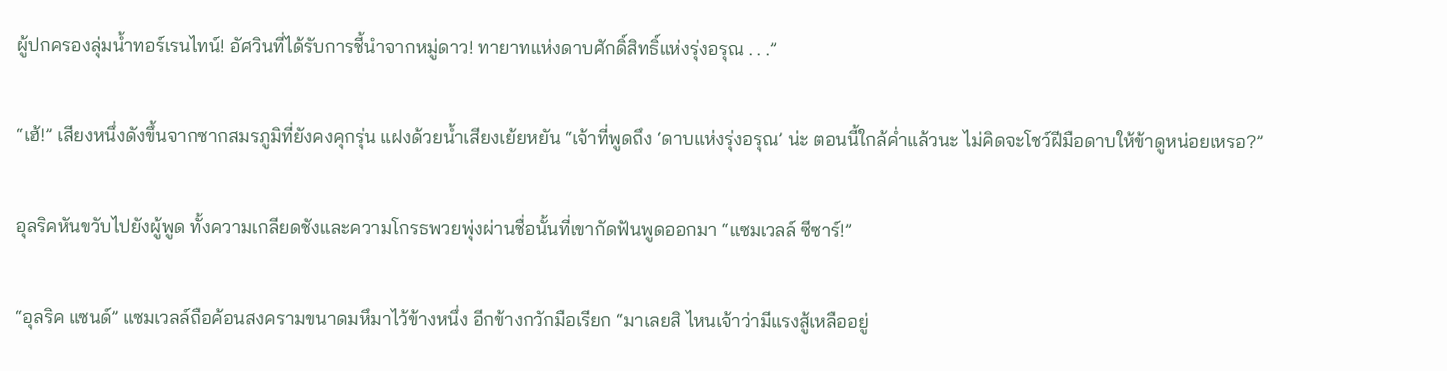ผู้ปกครองลุ่มน้ำทอร์เรนไทน์! อัศวินที่ได้รับการชี้นำจากหมู่ดาว! ทายาทแห่งดาบศักดิ์สิทธิ์แห่งรุ่งอรุณ . . .”

“เฮ้!” เสียงหนึ่งดังขึ้นจากซากสมรภูมิที่ยังคงคุกรุ่น แฝงด้วยน้ำเสียงเย้ยหยัน “เจ้าที่พูดถึง ‘ดาบแห่งรุ่งอรุณ’ น่ะ ตอนนี้ใกล้ค่ำแล้วนะ ไม่คิดจะโชว์ฝีมือดาบให้ข้าดูหน่อยเหรอ?”

อุลริคหันขวับไปยังผู้พูด ทั้งความเกลียดชังและความโกรธพวยพุ่งผ่านชื่อนั้นที่เขากัดฟันพูดออกมา “แซมเวลล์ ซีซาร์!”

“อุลริค แซนด์” แซมเวลล์ถือค้อนสงครามขนาดมหึมาไว้ข้างหนึ่ง อีกข้างกวักมือเรียก “มาเลยสิ ไหนเจ้าว่ามีแรงสู้เหลืออยู่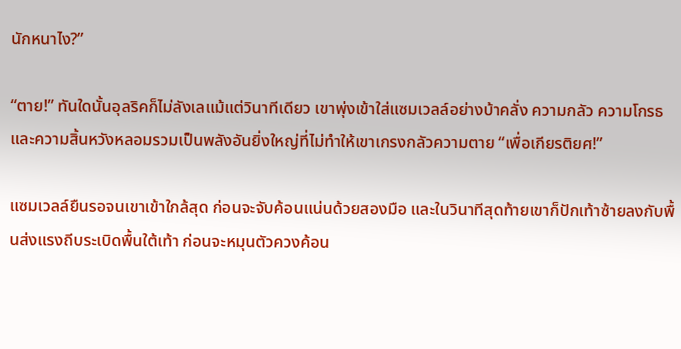นักหนาไง?”

“ตาย!” ทันใดนั้นอุลริคก็ไม่ลังเลแม้แต่วินาทีเดียว เขาพุ่งเข้าใส่แซมเวลล์อย่างบ้าคลั่ง ความกลัว ความโกรธ และความสิ้นหวังหลอมรวมเป็นพลังอันยิ่งใหญ่ที่ไม่ทำให้เขาเกรงกลัวความตาย “เพื่อเกียรติยศ!”

แซมเวลล์ยืนรอจนเขาเข้าใกล้สุด ก่อนจะจับค้อนแน่นด้วยสองมือ และในวินาทีสุดท้ายเขาก็ปักเท้าซ้ายลงกับพื้นส่งแรงถีบระเบิดพื้นใต้เท้า ก่อนจะหมุนตัวควงค้อน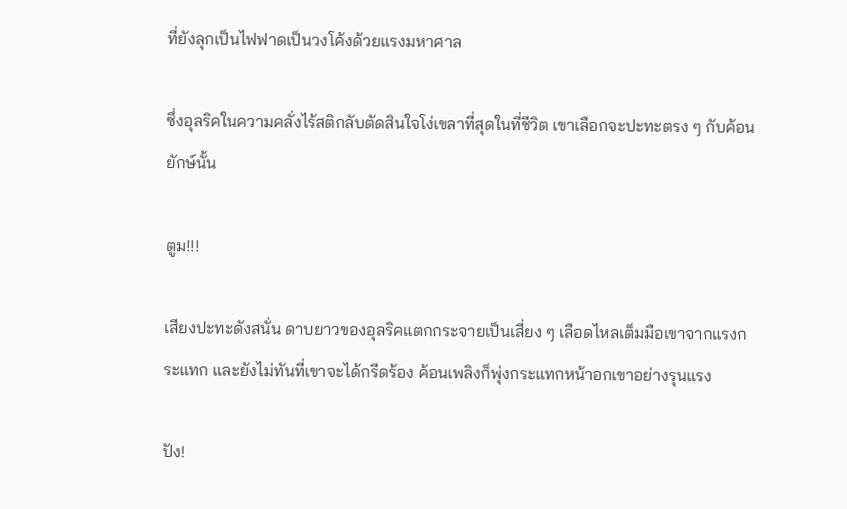ที่ยังลุกเป็นไฟฟาดเป็นวงโค้งด้วยแรงมหาศาล

ซึ่งอุลริคในความคลั่งไร้สติกลับตัดสินใจโง่เขลาที่สุดในที่ชีวิต เขาเลือกจะปะทะตรง ๆ กับค้อนยักษ์นั้น

ตูม!!!

เสียงปะทะดังสนั่น ดาบยาวของอุลริคแตกกระจายเป็นเสี่ยง ๆ เลือดไหลเต็มมือเขาจากแรงกระแทก และยังไม่ทันที่เขาจะได้กรีดร้อง ค้อนเพลิงก็พุ่งกระแทกหน้าอกเขาอย่างรุนแรง

ปัง!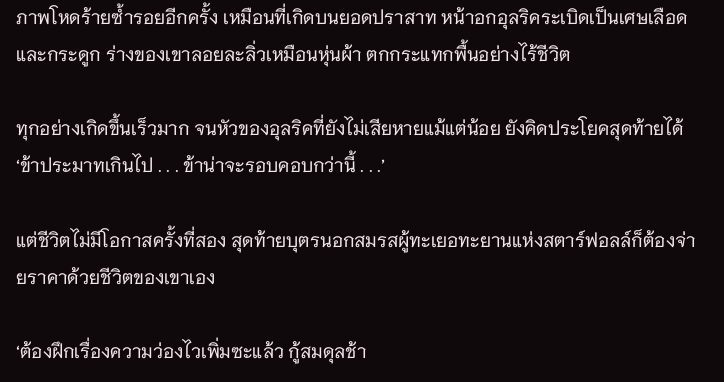ภาพโหดร้ายซ้ำรอยอีกครั้ง เหมือนที่เกิดบนยอดปราสาท หน้าอกอุลริคระเบิดเป็นเศษเลือดและกระดูก ร่างของเขาลอยละลิ่วเหมือนหุ่นผ้า ตกกระแทกพื้นอย่างไร้ชีวิต

ทุกอย่างเกิดขึ้นเร็วมาก จนหัวของอุลริคที่ยังไม่เสียหายแม้แต่น้อย ยังคิดประโยคสุดท้ายได้ ‘ข้าประมาทเกินไป . . . ข้าน่าจะรอบคอบกว่านี้ . . .’

แต่ชีวิตไม่มีโอกาสครั้งที่สอง สุดท้ายบุตรนอกสมรสผู้ทะเยอทะยานแห่งสตาร์ฟอลล์ก็ต้องจ่ายราคาด้วยชีวิตของเขาเอง

‘ต้องฝึกเรื่องความว่องไวเพิ่มซะแล้ว กู้สมดุลช้า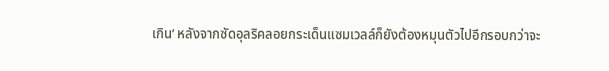เกิน’ หลังจากซัดอุลริคลอยกระเด็นแซมเวลล์ก็ยังต้องหมุนตัวไปอีกรอบกว่าจะ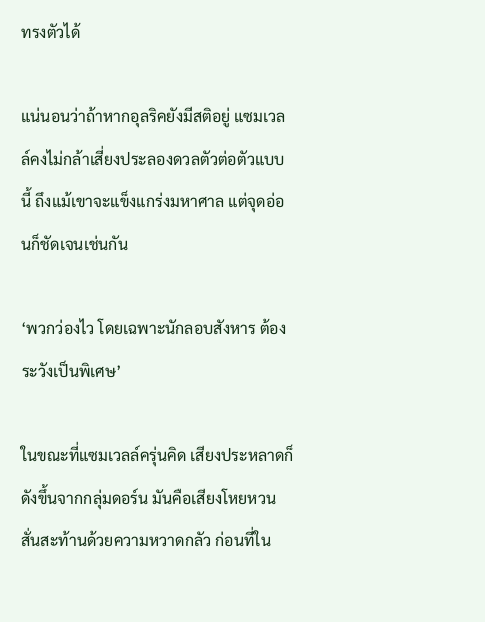ทรงตัวได้

แน่นอนว่าถ้าหากอุลริคยังมีสติอยู่ แซมเวลล์คงไม่กล้าเสี่ยงประลองดวลตัวต่อตัวแบบนี้ ถึงแม้เขาจะแข็งแกร่งมหาศาล แต่จุดอ่อนก็ชัดเจนเช่นกัน

‘พวกว่องไว โดยเฉพาะนักลอบสังหาร ต้องระวังเป็นพิเศษ’

ในขณะที่แซมเวลล์ครุ่นคิด เสียงประหลาดก็ดังขึ้นจากกลุ่มดอร์น มันคือเสียงโหยหวนสั่นสะท้านด้วยความหวาดกลัว ก่อนที่ใน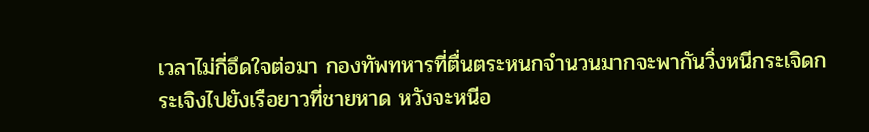เวลาไม่กี่อึดใจต่อมา กองทัพทหารที่ตื่นตระหนกจำนวนมากจะพากันวิ่งหนีกระเจิดกระเจิงไปยังเรือยาวที่ชายหาด หวังจะหนีอ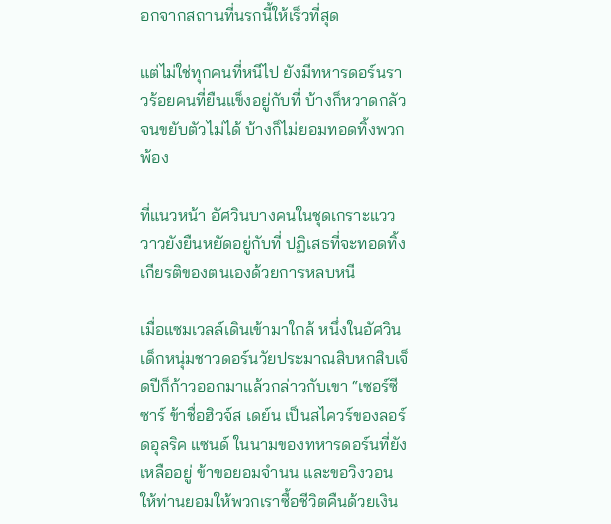อกจากสถานที่นรกนี้ให้เร็วที่สุด

แต่ไม่ใช่ทุกคนที่หนีไป ยังมีทหารดอร์นราวร้อยคนที่ยืนแข็งอยู่กับที่ บ้างก็หวาดกลัวจนขยับตัวไม่ได้ บ้างก็ไม่ยอมทอดทิ้งพวกพ้อง

ที่แนวหน้า อัศวินบางคนในชุดเกราะแวววาวยังยืนหยัดอยู่กับที่ ปฏิเสธที่จะทอดทิ้งเกียรติของตนเองด้วยการหลบหนี

เมื่อแซมเวลล์เดินเข้ามาใกล้ หนึ่งในอัศวิน เด็กหนุ่มชาวดอร์นวัยประมาณสิบหกสิบเจ็ดปีก็ก้าวออกมาแล้วกล่าวกับเขา “เซอร์ซีซาร์ ข้าชื่อฮิวจ์ส เดย์น เป็นสไควร์ของลอร์ดอุลริค แซนด์ ในนามของทหารดอร์นที่ยังเหลืออยู่ ข้าขอยอมจำนน และขอวิงวอนให้ท่านยอมให้พวกเราซื้อชีวิตคืนด้วยเงิน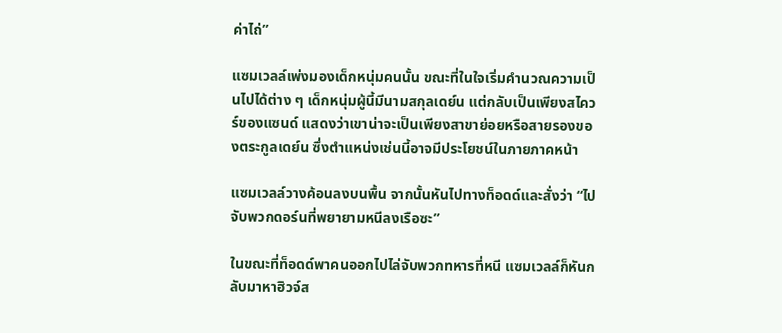ค่าไถ่”

แซมเวลล์เพ่งมองเด็กหนุ่มคนนั้น ขณะที่ในใจเริ่มคำนวณความเป็นไปได้ต่าง ๆ เด็กหนุ่มผู้นี้มีนามสกุลเดย์น แต่กลับเป็นเพียงสไควร์ของแซนด์ แสดงว่าเขาน่าจะเป็นเพียงสาขาย่อยหรือสายรองของตระกูลเดย์น ซึ่งตำแหน่งเช่นนี้อาจมีประโยชน์ในภายภาคหน้า

แซมเวลล์วางค้อนลงบนพื้น จากนั้นหันไปทางท็อดด์และสั่งว่า “ไปจับพวกดอร์นที่พยายามหนีลงเรือซะ”

ในขณะที่ท็อดด์พาคนออกไปไล่จับพวกทหารที่หนี แซมเวลล์ก็หันกลับมาหาฮิวจ์ส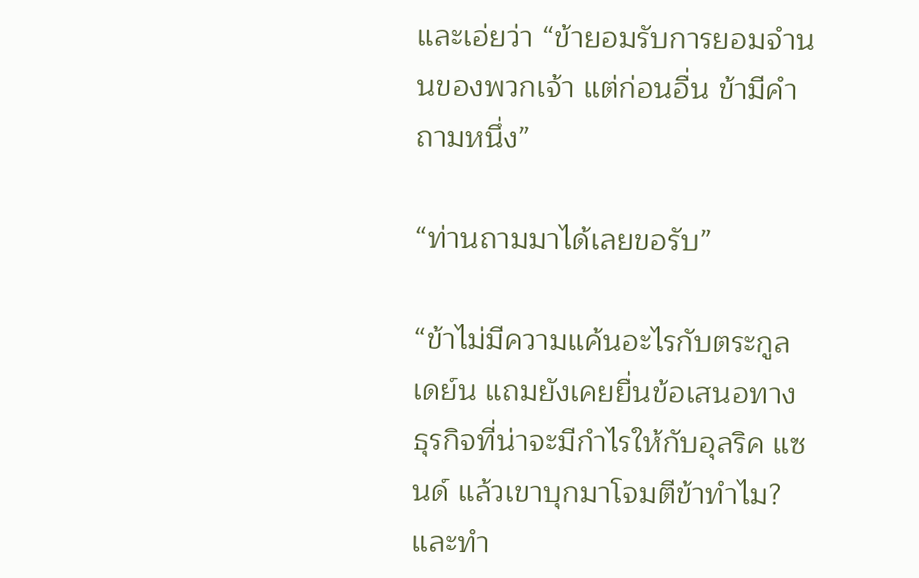และเอ่ยว่า “ข้ายอมรับการยอมจำนนของพวกเจ้า แต่ก่อนอื่น ข้ามีคำถามหนึ่ง”

“ท่านถามมาได้เลยขอรับ”

“ข้าไม่มีความแค้นอะไรกับตระกูลเดย์น แถมยังเคยยื่นข้อเสนอทางธุรกิจที่น่าจะมีกำไรให้กับอุลริค แซนด์ แล้วเขาบุกมาโจมตีข้าทำไม? และทำ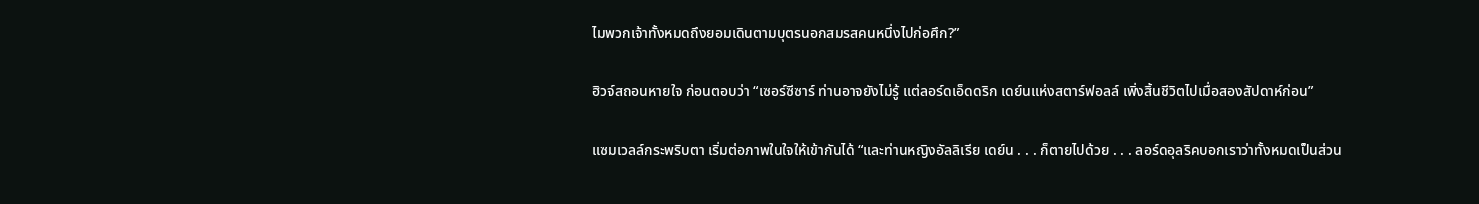ไมพวกเจ้าทั้งหมดถึงยอมเดินตามบุตรนอกสมรสคนหนึ่งไปก่อศึก?”

ฮิวจ์สถอนหายใจ ก่อนตอบว่า “เซอร์ซีซาร์ ท่านอาจยังไม่รู้ แต่ลอร์ดเอ็ดดริก เดย์นแห่งสตาร์ฟอลล์ เพิ่งสิ้นชีวิตไปเมื่อสองสัปดาห์ก่อน”

แซมเวลล์กระพริบตา เริ่มต่อภาพในใจให้เข้ากันได้ “และท่านหญิงอัลลิเรีย เดย์น . . . ก็ตายไปด้วย . . . ลอร์ดอุลริคบอกเราว่าทั้งหมดเป็นส่วน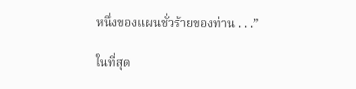หนึ่งของแผนชั่วร้ายของท่าน . . .”

ในที่สุด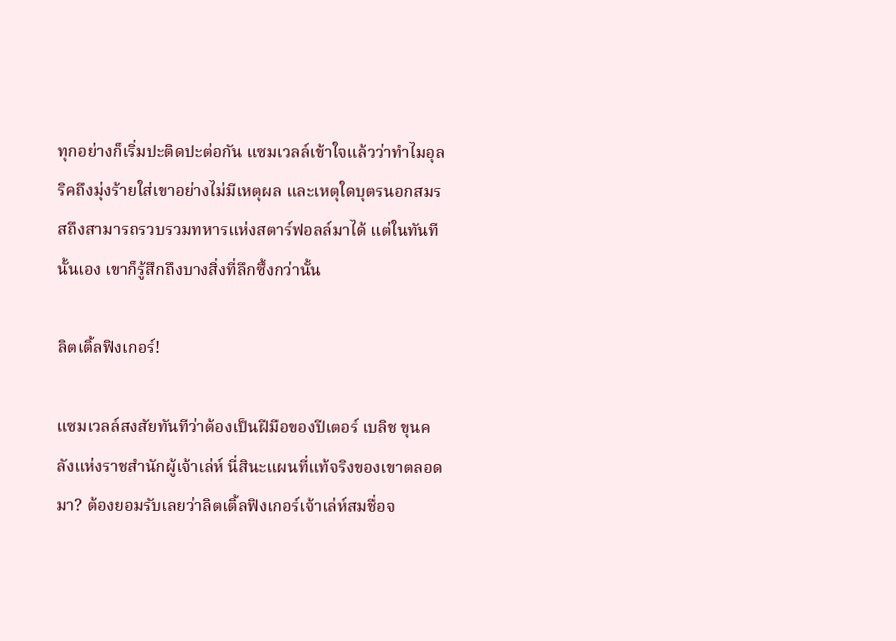ทุกอย่างก็เริ่มปะติดปะต่อกัน แซมเวลล์เข้าใจแล้วว่าทำไมอุลริคถึงมุ่งร้ายใส่เขาอย่างไม่มีเหตุผล และเหตุใดบุตรนอกสมรสถึงสามารถรวบรวมทหารแห่งสตาร์ฟอลล์มาได้ แต่ในทันทีนั้นเอง เขาก็รู้สึกถึงบางสิ่งที่ลึกซึ้งกว่านั้น

ลิตเติ้ลฟิงเกอร์!

แซมเวลล์สงสัยทันทีว่าต้องเป็นฝีมือของปีเตอร์ เบลิช ขุนคลังแห่งราชสำนักผู้เจ้าเล่ห์ นี่สินะแผนที่แท้จริงของเขาตลอดมา? ต้องยอมรับเลยว่าลิตเติ้ลฟิงเกอร์เจ้าเล่ห์สมชื่อจ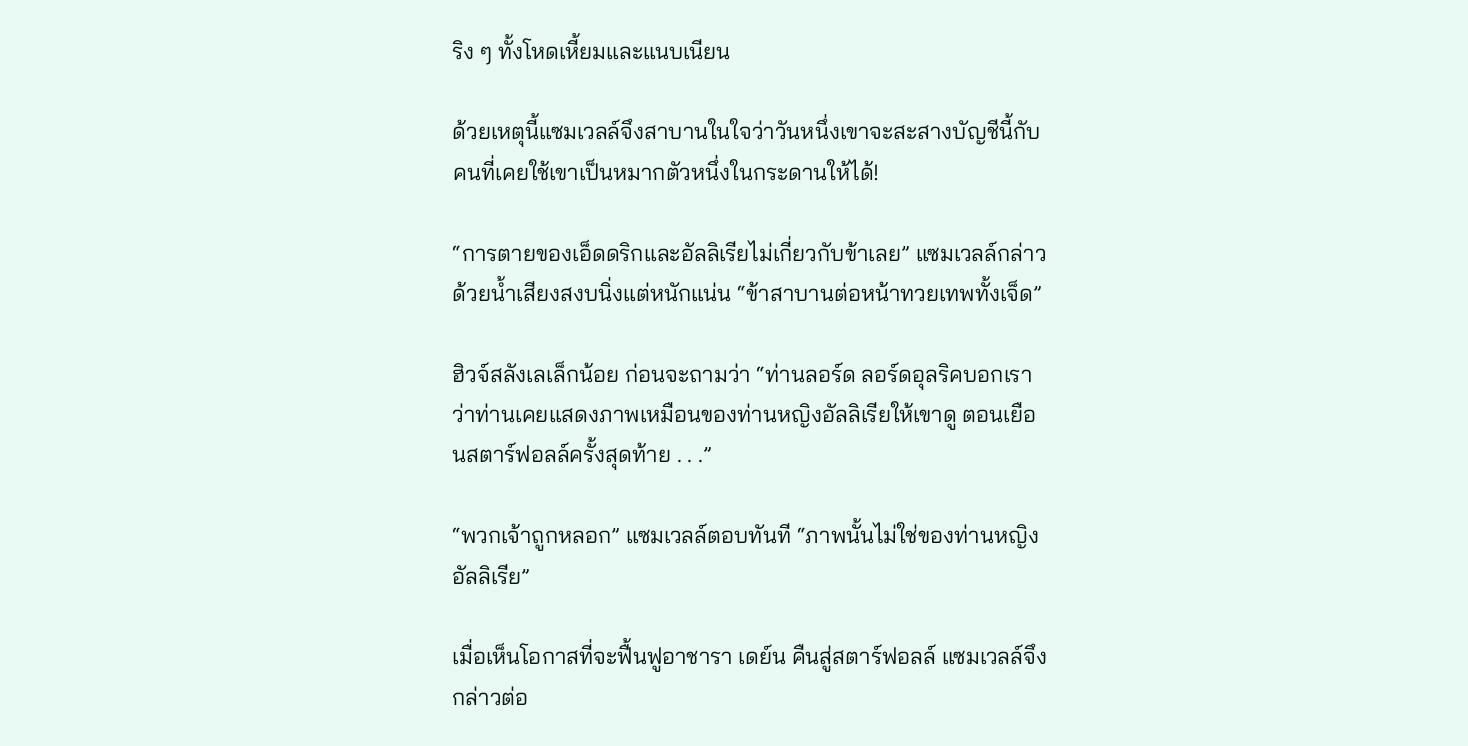ริง ๆ ทั้งโหดเหี้ยมและแนบเนียน

ด้วยเหตุนี้แซมเวลล์จึงสาบานในใจว่าวันหนึ่งเขาจะสะสางบัญชีนี้กับคนที่เคยใช้เขาเป็นหมากตัวหนึ่งในกระดานให้ได้!

“การตายของเอ็ดดริกและอัลลิเรียไม่เกี่ยวกับข้าเลย” แซมเวลล์กล่าวด้วยน้ำเสียงสงบนิ่งแต่หนักแน่น “ข้าสาบานต่อหน้าทวยเทพทั้งเจ็ด”

ฮิวจ์สลังเลเล็กน้อย ก่อนจะถามว่า “ท่านลอร์ด ลอร์ดอุลริคบอกเราว่าท่านเคยแสดงภาพเหมือนของท่านหญิงอัลลิเรียให้เขาดู ตอนเยือนสตาร์ฟอลล์ครั้งสุดท้าย . . .”

“พวกเจ้าถูกหลอก” แซมเวลล์ตอบทันที “ภาพนั้นไม่ใช่ของท่านหญิงอัลลิเรีย”

เมื่อเห็นโอกาสที่จะฟื้นฟูอาชารา เดย์น คืนสู่สตาร์ฟอลล์ แซมเวลล์จึงกล่าวต่อ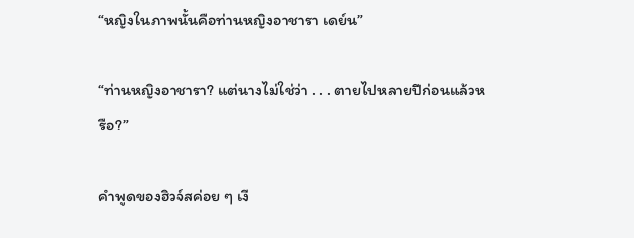“หญิงในภาพนั้นคือท่านหญิงอาชารา เดย์น”

“ท่านหญิงอาชารา? แต่นางไม่ใช่ว่า . . . ตายไปหลายปีก่อนแล้วหรือ?”

คำพูดของฮิวจ์สค่อย ๆ เงี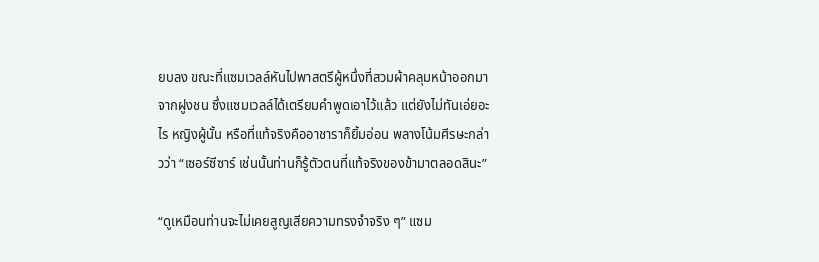ยบลง ขณะที่แซมเวลล์หันไปพาสตรีผู้หนึ่งที่สวมผ้าคลุมหน้าออกมาจากฝูงชน ซึ่งแซมเวลล์ได้เตรียมคำพูดเอาไว้แล้ว แต่ยังไม่ทันเอ่ยอะไร หญิงผู้นั้น หรือที่แท้จริงคืออาชาราก็ยิ้มอ่อน พลางโน้มศีรษะกล่าวว่า “เซอร์ซีซาร์ เช่นนั้นท่านก็รู้ตัวตนที่แท้จริงของข้ามาตลอดสินะ”

“ดูเหมือนท่านจะไม่เคยสูญเสียความทรงจำจริง ๆ” แซม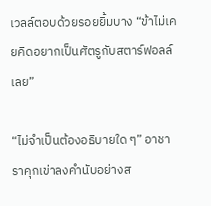เวลล์ตอบด้วยรอยยิ้มบาง “ข้าไม่เคยคิดอยากเป็นศัตรูกับสตาร์ฟอลล์เลย”

“ไม่จำเป็นต้องอธิบายใด ๆ” อาชาราคุกเข่าลงคำนับอย่างส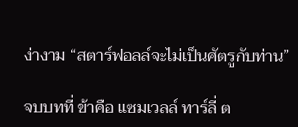ง่างาม “สตาร์ฟอลล์จะไม่เป็นศัตรูกับท่าน”

จบบทที่ ข้าคือ แซมเวลล์ ทาร์ลี่ ต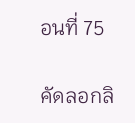อนที่ 75

คัดลอกลิ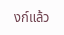งก์แล้ว